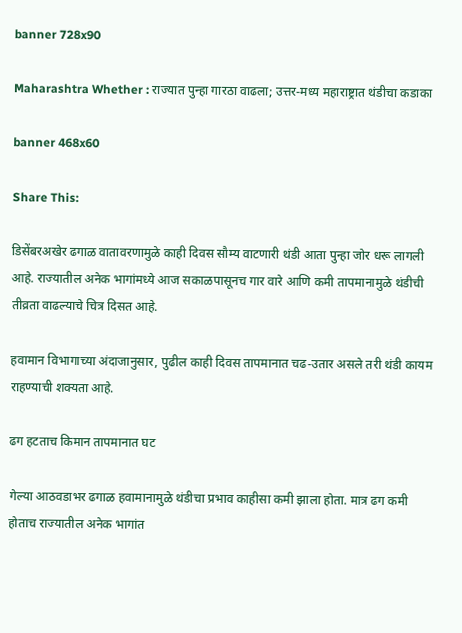banner 728x90

Maharashtra Whether : राज्यात पुन्हा गारठा वाढला; उत्तर-मध्य महाराष्ट्रात थंडीचा कडाका

banner 468x60

Share This:

डिसेंबरअखेर ढगाळ वातावरणामुळे काही दिवस सौम्य वाटणारी थंडी आता पुन्हा जोर धरू लागली आहे. राज्यातील अनेक भागांमध्ये आज सकाळपासूनच गार वारे आणि कमी तापमानामुळे थंडीची तीव्रता वाढल्याचे चित्र दिसत आहे.

हवामान विभागाच्या अंदाजानुसार, पुढील काही दिवस तापमानात चढ-उतार असले तरी थंडी कायम राहण्याची शक्यता आहे.

ढग हटताच किमान तापमानात घट

गेल्या आठवडाभर ढगाळ हवामानामुळे थंडीचा प्रभाव काहीसा कमी झाला होता. मात्र ढग कमी होताच राज्यातील अनेक भागांत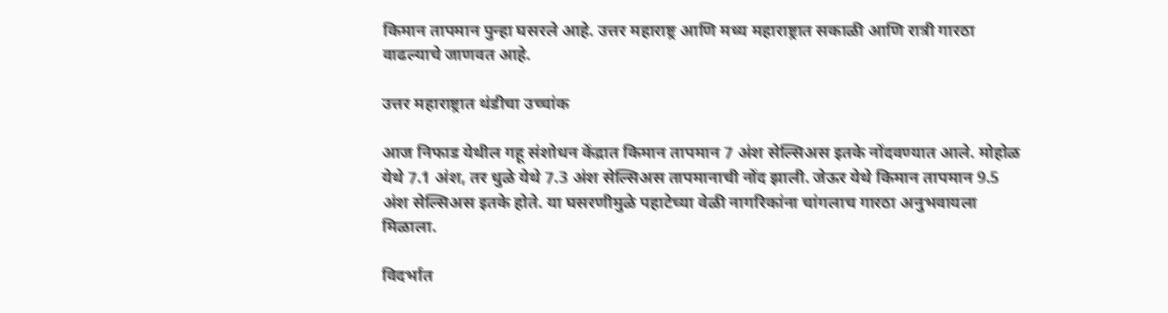किमान तापमान पुन्हा घसरले आहे. उत्तर महाराष्ट्र आणि मध्य महाराष्ट्रात सकाळी आणि रात्री गारठा वाढल्याचे जाणवत आहे.

उत्तर महाराष्ट्रात थंडीचा उच्चांक

आज निफाड येथील गहू संशोधन केंद्रात किमान तापमान 7 अंश सेल्सिअस इतके नोंदवण्यात आले. मोहोळ येथे 7.1 अंश, तर धुळे येथे 7.3 अंश सेल्सिअस तापमानाची नोंद झाली. जेऊर येथे किमान तापमान 9.5 अंश सेल्सिअस इतके होते. या घसरणीमुळे पहाटेच्या वेळी नागरिकांना चांगलाच गारठा अनुभवायला मिळाला.

विदर्भात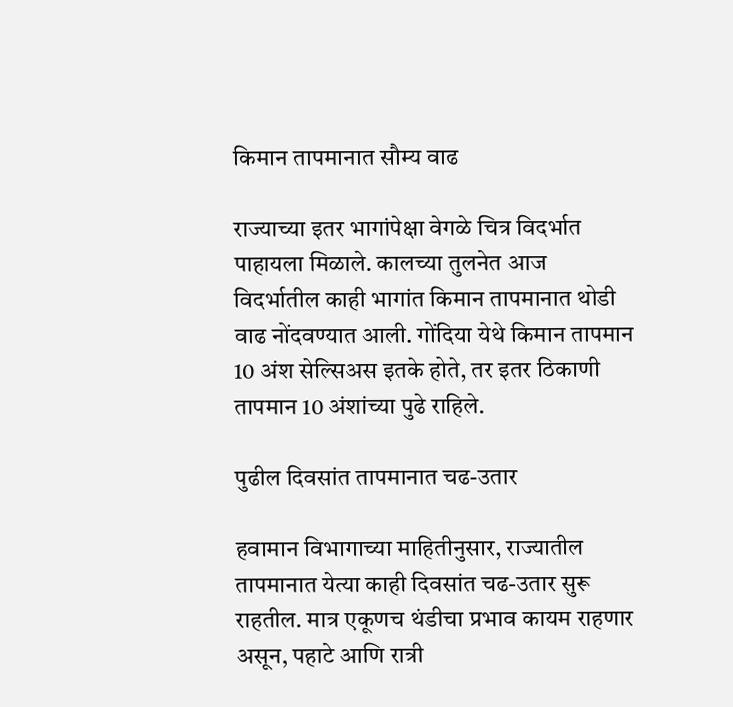किमान तापमानात सौम्य वाढ

राज्याच्या इतर भागांपेक्षा वेगळे चित्र विदर्भात पाहायला मिळाले. कालच्या तुलनेत आज विदर्भातील काही भागांत किमान तापमानात थोडी वाढ नोंदवण्यात आली. गोंदिया येथे किमान तापमान 10 अंश सेल्सिअस इतके होते, तर इतर ठिकाणी तापमान 10 अंशांच्या पुढे राहिले.

पुढील दिवसांत तापमानात चढ-उतार

हवामान विभागाच्या माहितीनुसार, राज्यातील तापमानात येत्या काही दिवसांत चढ-उतार सुरू राहतील. मात्र एकूणच थंडीचा प्रभाव कायम राहणार असून, पहाटे आणि रात्री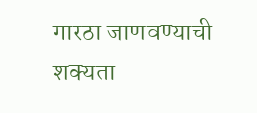गारठा जाणवण्याची शक्यता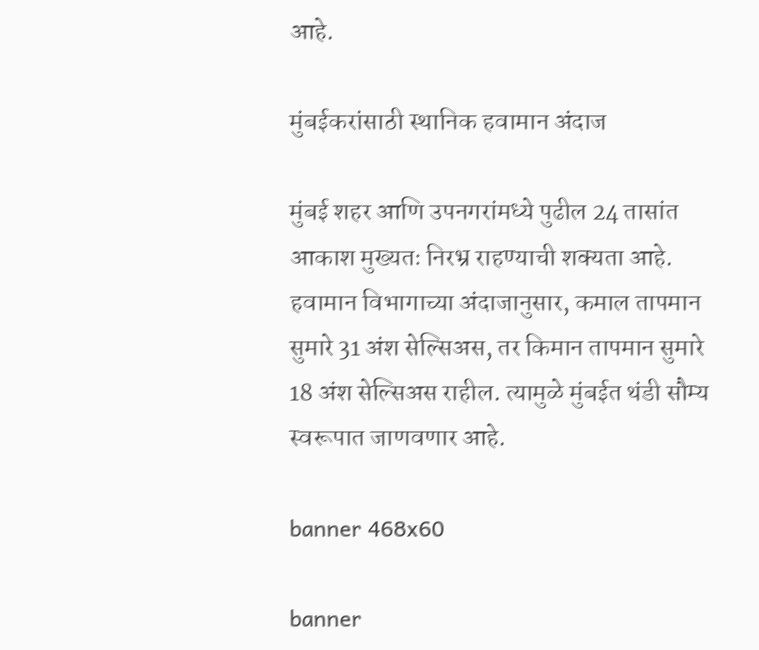आहे.

मुंबईकरांसाठी स्थानिक हवामान अंदाज

मुंबई शहर आणि उपनगरांमध्ये पुढील 24 तासांत आकाश मुख्यतः निरभ्र राहण्याची शक्यता आहे. हवामान विभागाच्या अंदाजानुसार, कमाल तापमान सुमारे 31 अंश सेल्सिअस, तर किमान तापमान सुमारे 18 अंश सेल्सिअस राहील. त्यामुळे मुंबईत थंडी सौम्य स्वरूपात जाणवणार आहे.

banner 468x60

banner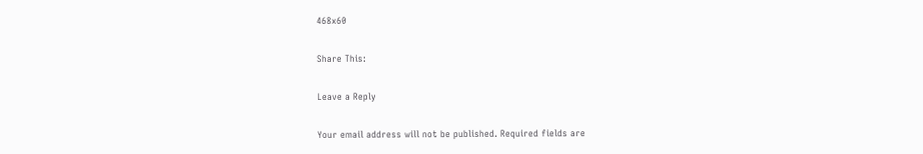468x60

Share This:

Leave a Reply

Your email address will not be published. Required fields are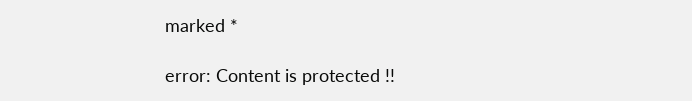marked *

error: Content is protected !!